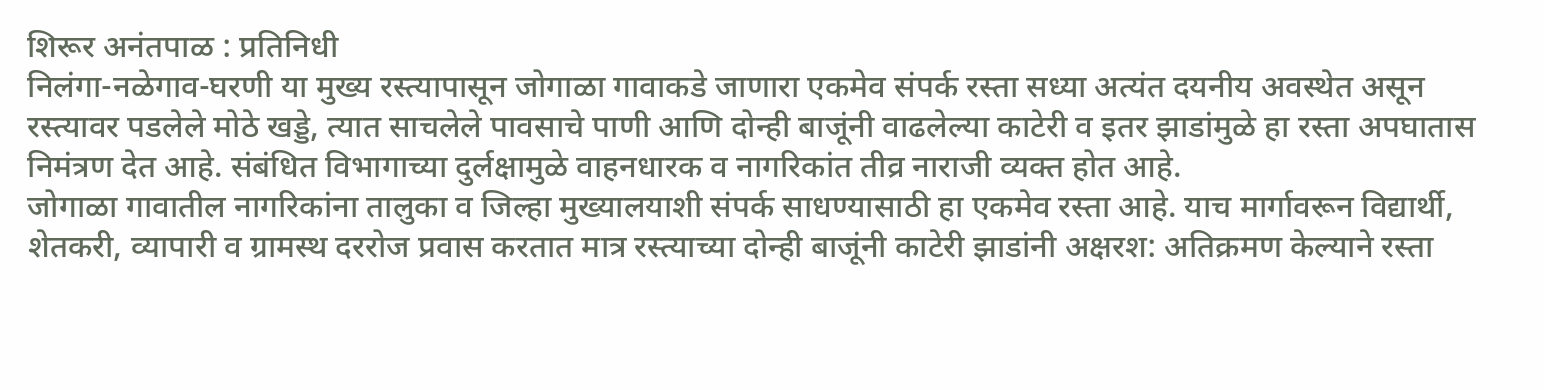शिरूर अनंतपाळ : प्रतिनिधी
निलंगा-नळेगाव-घरणी या मुख्य रस्त्यापासून जोगाळा गावाकडे जाणारा एकमेव संपर्क रस्ता सध्या अत्यंत दयनीय अवस्थेत असून रस्त्यावर पडलेले मोठे खड्डे, त्यात साचलेले पावसाचे पाणी आणि दोन्ही बाजूंनी वाढलेल्या काटेरी व इतर झाडांमुळे हा रस्ता अपघातास निमंत्रण देत आहे. संबंधित विभागाच्या दुर्लक्षामुळे वाहनधारक व नागरिकांत तीव्र नाराजी व्यक्त होत आहे.
जोगाळा गावातील नागरिकांना तालुका व जिल्हा मुख्यालयाशी संपर्क साधण्यासाठी हा एकमेव रस्ता आहे. याच मार्गावरून विद्यार्थी, शेतकरी, व्यापारी व ग्रामस्थ दररोज प्रवास करतात मात्र रस्त्याच्या दोन्ही बाजूंनी काटेरी झाडांनी अक्षरश: अतिक्रमण केल्याने रस्ता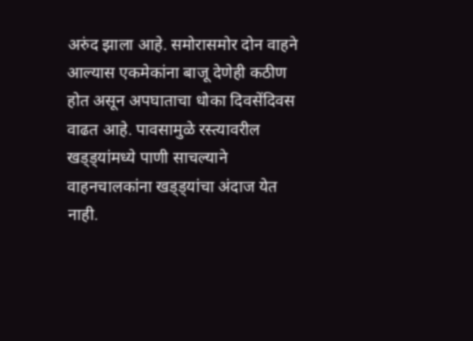अरुंद झाला आहे. समोरासमोर दोन वाहने आल्यास एकमेकांना बाजू देणेही कठीण होत असून अपघाताचा धोका दिवसेंदिवस वाढत आहे. पावसामुळे रस्त्यावरील खड्ड्यांमध्ये पाणी साचल्याने वाहनचालकांना खड्ड्यांचा अंदाज येत नाही.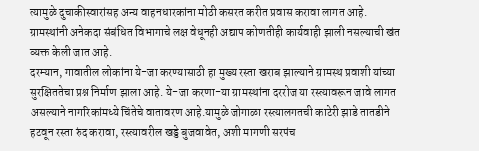त्यामुळे दुचाकीस्वारांसह अन्य वाहनधारकांना मोठी कसरत करीत प्रवास करावा लागत आहे. ग्रामस्थांनी अनेकदा संबंधित विभागाचे लक्ष वेधूनही अद्याप कोणतीही कार्यवाही झाली नसल्याची खंत व्यक्त केली जात आहे.
दरम्यान, गावातील लोकांना ये-जा करण्यासाठी हा मुख्य रस्ता खराब झाल्याने ग्रामस्थ प्रवाशी यांच्या सुरक्षिततेचा प्रश्न निर्माण झाला आहे. ये-जा करणा-या ग्रामस्थांना दररोज या रस्त्यावरून जावे लागत असल्याने नागरिकांमध्ये चिंतेचे वातावरण आहे.यामुळे जोगाळा रस्त्यालगतची काटेरी झाडे तातडीने हटवून रस्ता रुंद करावा, रस्त्यावरील खड्डे बुजवावेत, अशी मागणी सरपंच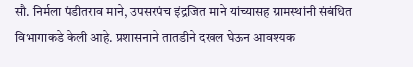सौ. निर्मला पंडीतराव माने, उपसरपंच इंद्रजित माने यांच्यासह ग्रामस्थांनी संबंधित विभागाकडे केली आहे. प्रशासनाने तातडीने दखल घेऊन आवश्यक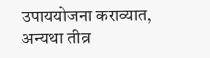उपाययोजना कराव्यात, अन्यथा तीव्र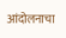आंदोलनाचा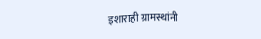इशाराही ग्रामस्थांनी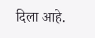दिला आहे.